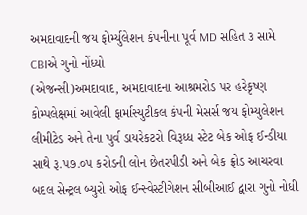અમદાવાદની જય ફોર્મ્યુલેશન કંપનીના પૂર્વ MD સહિત ૩ સામે CBIએ ગુનો નોંધ્યો
(એજન્સી)અમદાવાદ, અમદાવાદના આશ્રમરોડ પર હરેકૃષ્ણ કોમ્પલેક્ષમાં આવેલી ફાર્માસ્યુટીકલ કંપની મેસર્સ જય ફોમ્યુલેશન લીમીટેડ અને તેના પુર્વ ડાયરેકટરો વિરૂધ્ધ સ્ટેટ બેક ઓફ ઈન્ડીયા સાથે રૂ.પ૭.૦પ કરોડની લોન છેતરપીડી અને બેક ફ્રોડ આચરવા બદલ સેન્ટ્રલ બ્યુરો ઓફ ઈન્સ્વેસ્ટીગેશન સીબીઆઈ દ્વારા ગુનો નોધી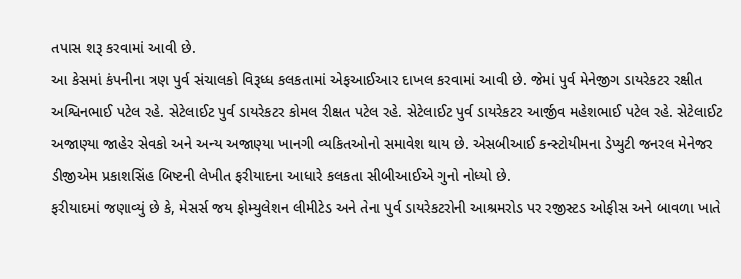તપાસ શરૂ કરવામાં આવી છે.
આ કેસમાં કંપનીના ત્રણ પુર્વ સંચાલકો વિરૂધ્ધ કલકતામાં એફઆઈઆર દાખલ કરવામાં આવી છે. જેમાં પુર્વ મેનેજીગ ડાયરેકટર રક્ષીત અશ્વિનભાઈ પટેલ રહે. સેટેલાઈટ પુર્વ ડાયરેકટર કોમલ રીક્ષત પટેલ રહે. સેટેલાઈટ પુર્વ ડાયરેકટર આર્જીવ મહેશભાઈ પટેલ રહે. સેટેલાઈટ અજાણ્યા જાહેર સેવકો અને અન્ય અજાણ્યા ખાનગી વ્યકિતઓનો સમાવેશ થાય છે. એસબીઆઈ કન્સ્ટોયીમના ડેપ્યુટી જનરલ મેનેજર ડીજીએમ પ્રકાશસિંહ બિષ્ટની લેખીત ફરીયાદના આધારે કલકતા સીબીઆઈએ ગુનો નોધ્યો છે.
ફરીયાદમાં જણાવ્યું છે કે, મેસર્સ જય ફોમ્યુલેશન લીમીટેડ અને તેના પુર્વ ડાયરેકટરોની આશ્રમરોડ પર રજીસ્ટડ ઓફીસ અને બાવળા ખાતે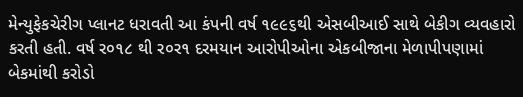મેન્યુફેકચેરીગ પ્લાનટ ધરાવતી આ કંપની વર્ષ ૧૯૯૬થી એસબીઆઈ સાથે બેકીગ વ્યવહારો કરતી હતી. વર્ષ ર૦૧૮ થી ર૦ર૧ દરમયાન આરોપીઓના એકબીજાના મેળાપીપણામાં બેકમાંથી કરોડો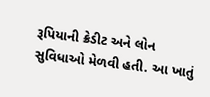રૂપિયાની ક્રેડીટ અને લોન સુવિધાઓ મેળવી હતી. આ ખાતું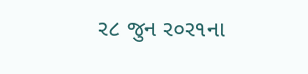ર૮ જુન ર૦ર૧ના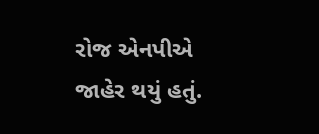રોજ એનપીએ જાહેર થયું હતું.